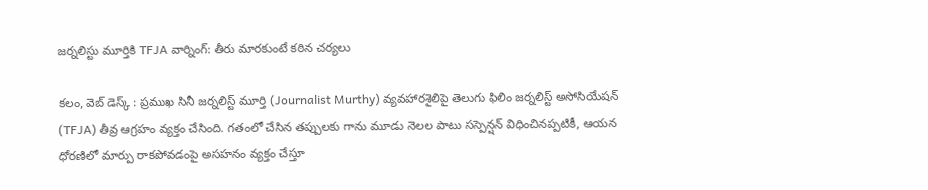జర్నలిస్టు మూర్తికి TFJA వార్నింగ్: తీరు మారకుంటే కఠిన చర్యలు

కలం, వెబ్ డెస్క్ : ప్రముఖ సినీ జర్నలిస్ట్ మూర్తి (Journalist Murthy) వ్యవహారశైలిపై తెలుగు ఫిలిం జర్నలిస్ట్ అసోసియేషన్ (TFJA) తీవ్ర ఆగ్రహం వ్యక్తం చేసింది. గతంలో చేసిన తప్పులకు గాను మూడు నెలల పాటు సస్పెన్షన్ విధించినప్పటికీ, ఆయన ధోరణిలో మార్పు రాకపోవడంపై అసహనం వ్యక్తం చేస్తూ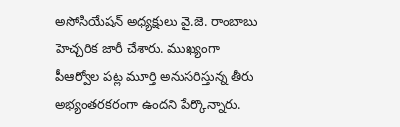అసోసియేషన్ అధ్యక్షులు వై.జె. రాంబాబు హెచ్చరిక జారీ చేశారు. ముఖ్యంగా పీఆర్వోల పట్ల మూర్తి అనుసరిస్తున్న తీరు అభ్యంతరకరంగా ఉందని పేర్కొన్నారు.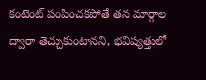కంటెంట్ పంపించకపోతే తన మార్గాల ద్వారా తెచ్చుకుంటానని, భవిష్యత్తులో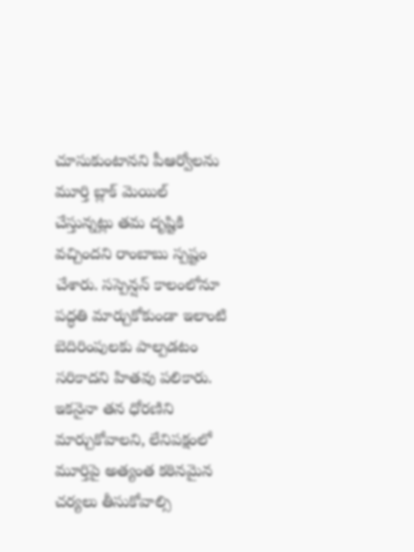చూసుకుంటానని పీఆర్వోలను మూర్తి బ్లాక్ మెయిల్ చేస్తున్నట్లు తమ దృష్టికి వచ్చిందని రాంబాబు స్పష్టం చేశారు. సస్పెన్షన్ కాలంలోనూ పద్ధతి మార్చుకోకుండా ఇలాంటి బెదిరింపులకు పాల్పడటం సరికాదని హితవు పలికారు. ఇకనైనా తన ధోరణిని మార్చుకోవాలని, లేనిపక్షంలో మూర్తిపై అత్యంత కఠినమైన చర్యలు తీసుకోవాల్సి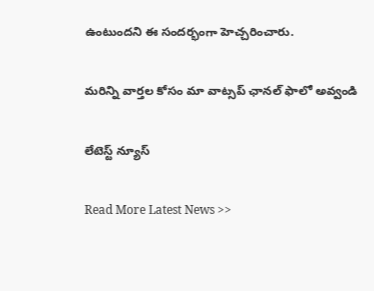ఉంటుందని ఈ సందర్భంగా హెచ్చరించారు.

మ‌రిన్ని వార్త‌ల కోసం మా వాట్స‌ప్ ఛాన‌ల్ ఫాలో అవ్వండి

లేటెస్ట్ న్యూస్‌

Read More Latest News >>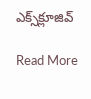ఎక్స్‌క్లూజివ్‌

Read More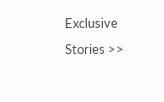Exclusive Stories >>